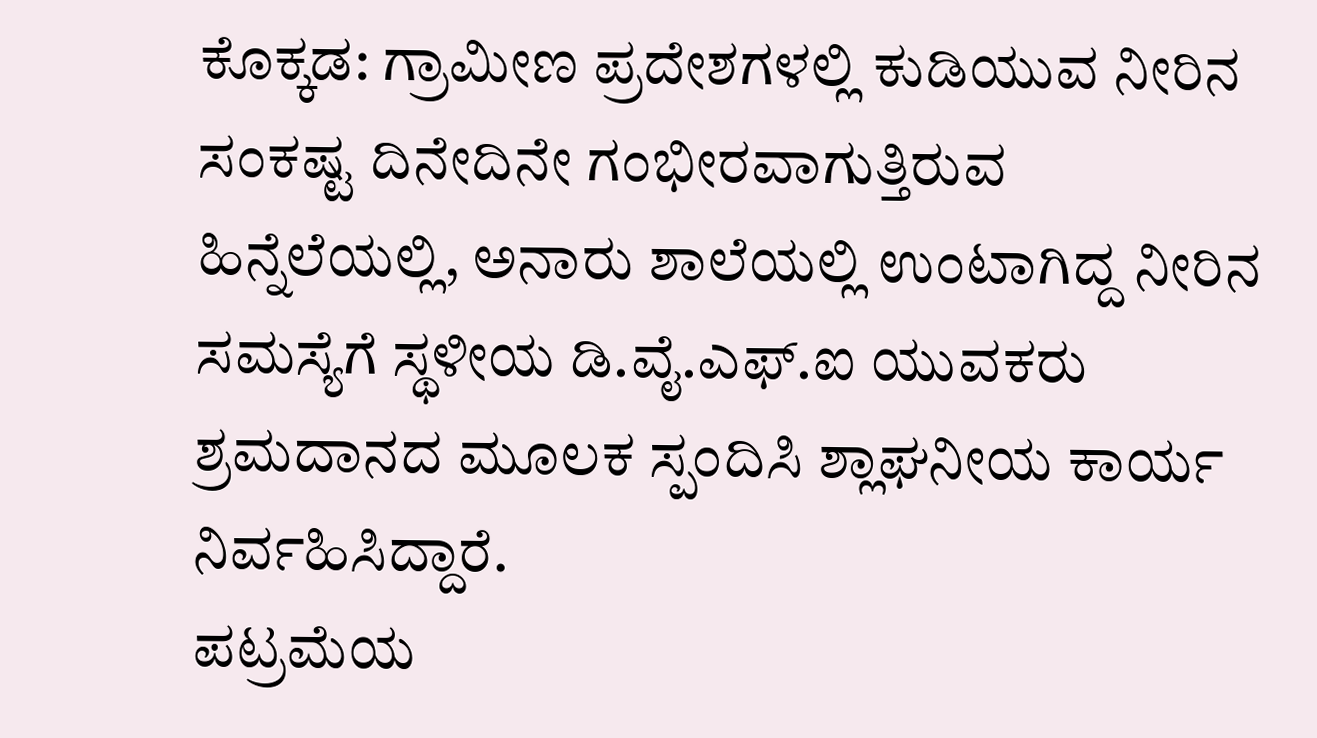ಕೊಕ್ಕಡ: ಗ್ರಾಮೀಣ ಪ್ರದೇಶಗಳಲ್ಲಿ ಕುಡಿಯುವ ನೀರಿನ ಸಂಕಷ್ಟ ದಿನೇದಿನೇ ಗಂಭೀರವಾಗುತ್ತಿರುವ ಹಿನ್ನೆಲೆಯಲ್ಲಿ, ಅನಾರು ಶಾಲೆಯಲ್ಲಿ ಉಂಟಾಗಿದ್ದ ನೀರಿನ ಸಮಸ್ಯೆಗೆ ಸ್ಥಳೀಯ ಡಿ.ವೈ.ಎಫ್.ಐ ಯುವಕರು ಶ್ರಮದಾನದ ಮೂಲಕ ಸ್ಪಂದಿಸಿ ಶ್ಲಾಘನೀಯ ಕಾರ್ಯ ನಿರ್ವಹಿಸಿದ್ದಾರೆ.
ಪಟ್ರಮೆಯ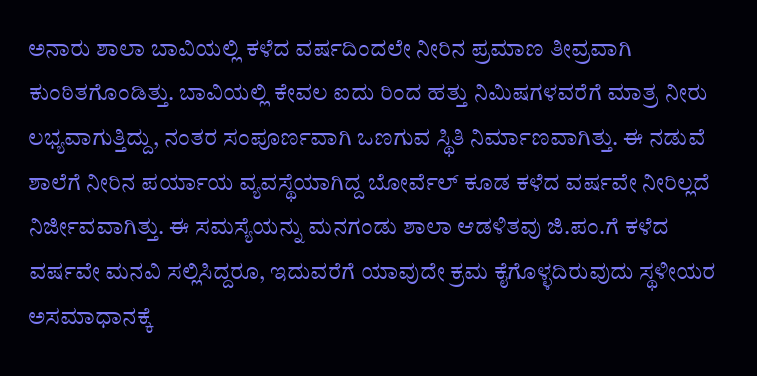ಅನಾರು ಶಾಲಾ ಬಾವಿಯಲ್ಲಿ ಕಳೆದ ವರ್ಷದಿಂದಲೇ ನೀರಿನ ಪ್ರಮಾಣ ತೀವ್ರವಾಗಿ ಕುಂಠಿತಗೊಂಡಿತ್ತು. ಬಾವಿಯಲ್ಲಿ ಕೇವಲ ಐದು ರಿಂದ ಹತ್ತು ನಿಮಿಷಗಳವರೆಗೆ ಮಾತ್ರ ನೀರು ಲಭ್ಯವಾಗುತ್ತಿದ್ದು, ನಂತರ ಸಂಪೂರ್ಣವಾಗಿ ಒಣಗುವ ಸ್ಥಿತಿ ನಿರ್ಮಾಣವಾಗಿತ್ತು. ಈ ನಡುವೆ ಶಾಲೆಗೆ ನೀರಿನ ಪರ್ಯಾಯ ವ್ಯವಸ್ಥೆಯಾಗಿದ್ದ ಬೋರ್ವೆಲ್ ಕೂಡ ಕಳೆದ ವರ್ಷವೇ ನೀರಿಲ್ಲದೆ ನಿರ್ಜೀವವಾಗಿತ್ತು. ಈ ಸಮಸ್ಯೆಯನ್ನು ಮನಗಂಡು ಶಾಲಾ ಆಡಳಿತವು ಜಿ.ಪಂ.ಗೆ ಕಳೆದ ವರ್ಷವೇ ಮನವಿ ಸಲ್ಲಿಸಿದ್ದರೂ, ಇದುವರೆಗೆ ಯಾವುದೇ ಕ್ರಮ ಕೈಗೊಳ್ಳದಿರುವುದು ಸ್ಥಳೀಯರ ಅಸಮಾಧಾನಕ್ಕೆ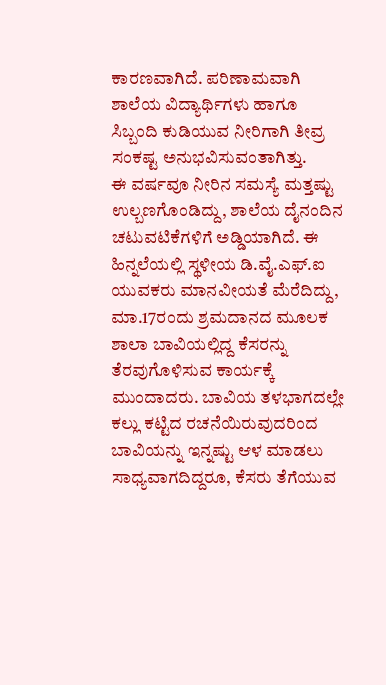ಕಾರಣವಾಗಿದೆ. ಪರಿಣಾಮವಾಗಿ ಶಾಲೆಯ ವಿದ್ಯಾರ್ಥಿಗಳು ಹಾಗೂ ಸಿಬ್ಬಂದಿ ಕುಡಿಯುವ ನೀರಿಗಾಗಿ ತೀವ್ರ ಸಂಕಷ್ಟ ಅನುಭವಿಸುವಂತಾಗಿತ್ತು.
ಈ ವರ್ಷವೂ ನೀರಿನ ಸಮಸ್ಯೆ ಮತ್ತಷ್ಟು ಉಲ್ಬಣಗೊಂಡಿದ್ದು, ಶಾಲೆಯ ದೈನಂದಿನ ಚಟುವಟಿಕೆಗಳಿಗೆ ಅಡ್ಡಿಯಾಗಿದೆ. ಈ ಹಿನ್ನಲೆಯಲ್ಲಿ ಸ್ಥಳೀಯ ಡಿ.ವೈ.ಎಫ್.ಐ ಯುವಕರು ಮಾನವೀಯತೆ ಮೆರೆದಿದ್ದು, ಮಾ.17ರಂದು ಶ್ರಮದಾನದ ಮೂಲಕ ಶಾಲಾ ಬಾವಿಯಲ್ಲಿದ್ದ ಕೆಸರನ್ನು ತೆರವುಗೊಳಿಸುವ ಕಾರ್ಯಕ್ಕೆ ಮುಂದಾದರು. ಬಾವಿಯ ತಳಭಾಗದಲ್ಲೇ ಕಲ್ಲು ಕಟ್ಟಿದ ರಚನೆಯಿರುವುದರಿಂದ ಬಾವಿಯನ್ನು ಇನ್ನಷ್ಟು ಆಳ ಮಾಡಲು ಸಾಧ್ಯವಾಗದಿದ್ದರೂ, ಕೆಸರು ತೆಗೆಯುವ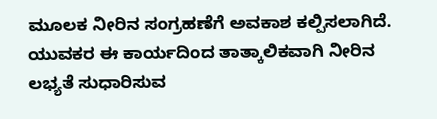ಮೂಲಕ ನೀರಿನ ಸಂಗ್ರಹಣೆಗೆ ಅವಕಾಶ ಕಲ್ಪಿಸಲಾಗಿದೆ. ಯುವಕರ ಈ ಕಾರ್ಯದಿಂದ ತಾತ್ಕಾಲಿಕವಾಗಿ ನೀರಿನ ಲಭ್ಯತೆ ಸುಧಾರಿಸುವ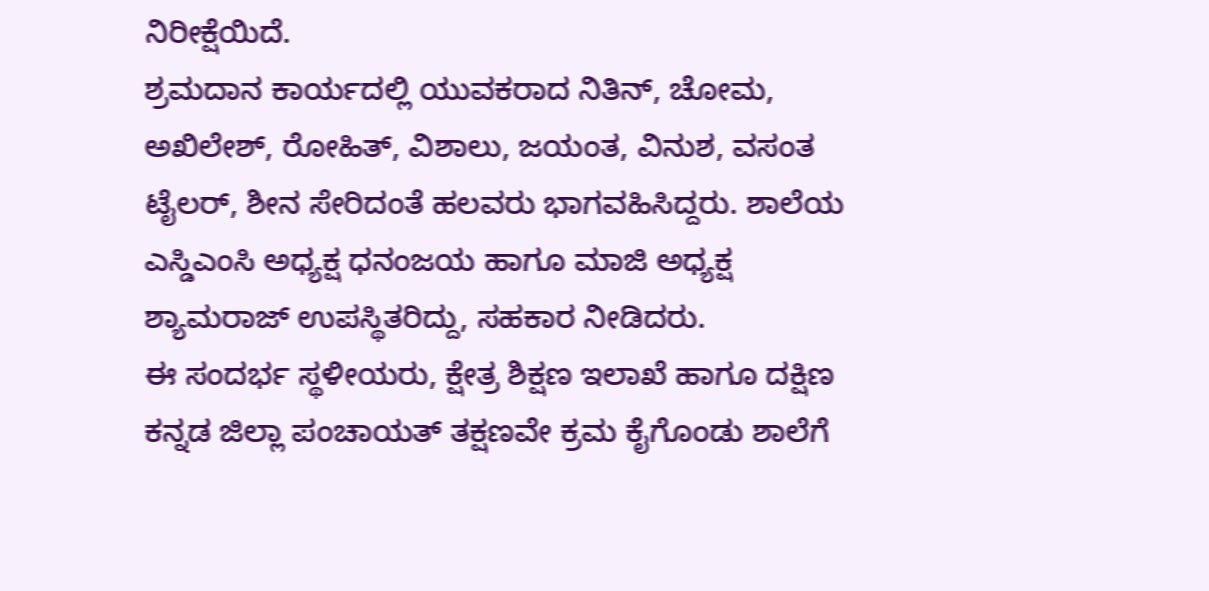ನಿರೀಕ್ಷೆಯಿದೆ.
ಶ್ರಮದಾನ ಕಾರ್ಯದಲ್ಲಿ ಯುವಕರಾದ ನಿತಿನ್, ಚೋಮ, ಅಖಿಲೇಶ್, ರೋಹಿತ್, ವಿಶಾಲು, ಜಯಂತ, ವಿನುಶ, ವಸಂತ ಟೈಲರ್, ಶೀನ ಸೇರಿದಂತೆ ಹಲವರು ಭಾಗವಹಿಸಿದ್ದರು. ಶಾಲೆಯ ಎಸ್ಡಿಎಂಸಿ ಅಧ್ಯಕ್ಷ ಧನಂಜಯ ಹಾಗೂ ಮಾಜಿ ಅಧ್ಯಕ್ಷ ಶ್ಯಾಮರಾಜ್ ಉಪಸ್ಥಿತರಿದ್ದು, ಸಹಕಾರ ನೀಡಿದರು.
ಈ ಸಂದರ್ಭ ಸ್ಥಳೀಯರು, ಕ್ಷೇತ್ರ ಶಿಕ್ಷಣ ಇಲಾಖೆ ಹಾಗೂ ದಕ್ಷಿಣ ಕನ್ನಡ ಜಿಲ್ಲಾ ಪಂಚಾಯತ್ ತಕ್ಷಣವೇ ಕ್ರಮ ಕೈಗೊಂಡು ಶಾಲೆಗೆ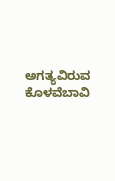ಅಗತ್ಯವಿರುವ ಕೊಳವೆಬಾವಿ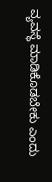ವ್ಯವಸ್ಥೆ ಮಾಡಿಕೊಡಬೇಕು ಎಂದು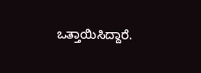ಒತ್ತಾಯಿಸಿದ್ದಾರೆ.